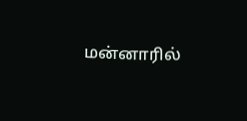மன்னாரில்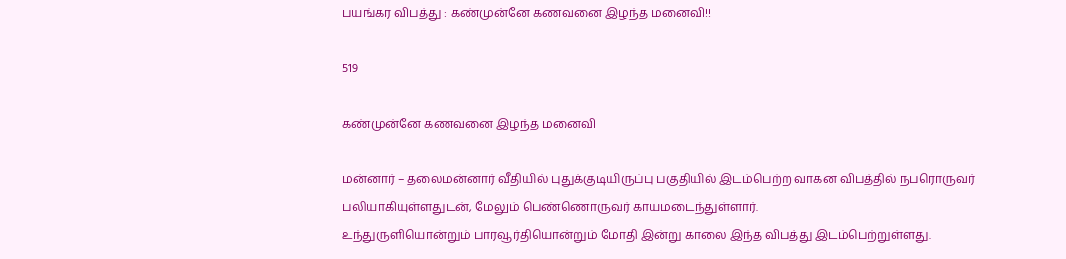பயங்கர விபத்து : கண்முன்னே கணவனை இழந்த மனைவி!!

519

கண்முன்னே கணவனை இழந்த மனைவி

மன்னார் – தலைமன்னார் வீதியில் புதுக்குடியிருப்பு பகுதியில் இடம்பெற்ற வாகன விபத்தில் நபரொருவர் பலியாகியுள்ளதுடன், மேலும் பெண்ணொருவர் காயமடைந்துள்ளார்.
உந்துருளியொன்றும் பாரவூர்தியொன்றும் மோதி இன்று காலை இந்த விபத்து இடம்பெற்றுள்ளது.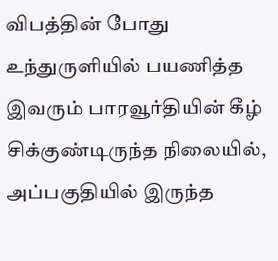விபத்தின் போது உந்துருளியில் பயணித்த இவரும் பாரவூர்தியின் கீழ் சிக்குண்டிருந்த நிலையில், அப்பகுதியில் இருந்த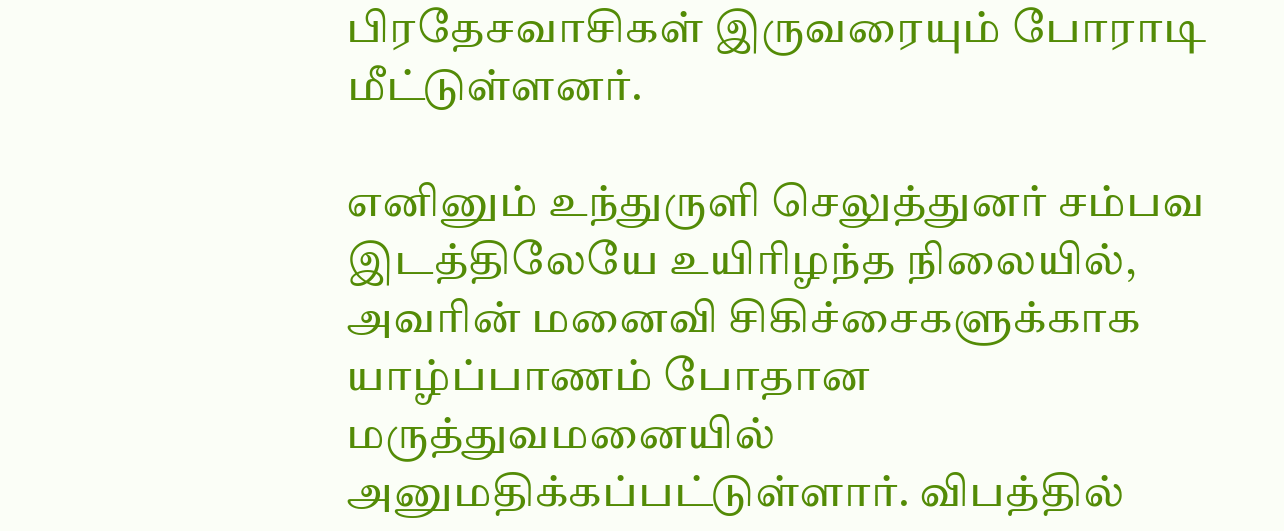பிரதேசவாசிகள் இருவரையும் போராடி மீட்டுள்ளனர்.

எனினும் உந்துருளி செலுத்துனர் சம்பவ இடத்திலேயே உயிரிழந்த நிலையில், அவரின் மனைவி சிகிச்சைகளுக்காக யாழ்ப்பாணம் போதான மருத்துவமனையில் அனுமதிக்கப்பட்டுள்ளார். விபத்தில்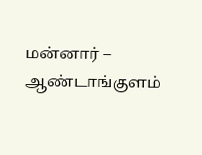மன்னார் – ஆண்டாங்குளம்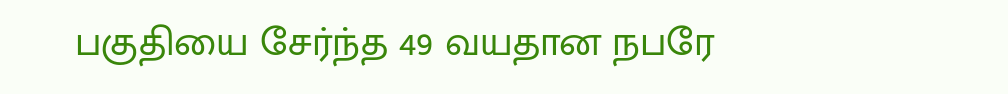பகுதியை சேர்ந்த 49 வயதான நபரே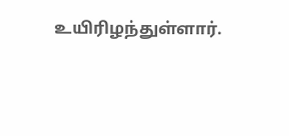உயிரிழந்துள்ளார்.